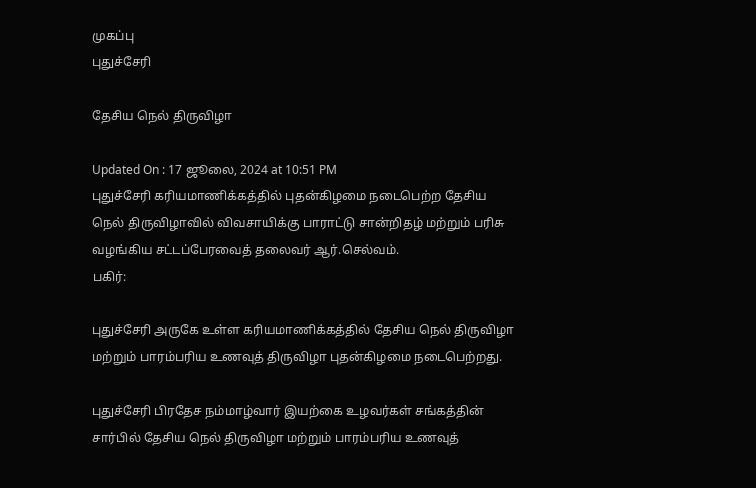முகப்பு
புதுச்சேரி

தேசிய நெல் திருவிழா

Updated On : 17 ஜூலை, 2024 at 10:51 PM
புதுச்சேரி கரியமாணிக்கத்தில் புதன்கிழமை நடைபெற்ற தேசிய நெல் திருவிழாவில் விவசாயிக்கு பாராட்டு சான்றிதழ் மற்றும் பரிசு வழங்கிய சட்டப்பேரவைத் தலைவர் ஆர்.செல்வம்.
பகிர்:

புதுச்சேரி அருகே உள்ள கரியமாணிக்கத்தில் தேசிய நெல் திருவிழா மற்றும் பாரம்பரிய உணவுத் திருவிழா புதன்கிழமை நடைபெற்றது.

புதுச்சேரி பிரதேச நம்மாழ்வார் இயற்கை உழவர்கள் சங்கத்தின் சார்பில் தேசிய நெல் திருவிழா மற்றும் பாரம்பரிய உணவுத்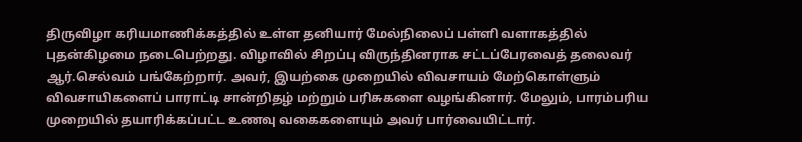திருவிழா கரியமாணிக்கத்தில் உள்ள தனியார் மேல்நிலைப் பள்ளி வளாகத்தில் புதன்கிழமை நடைபெற்றது. விழாவில் சிறப்பு விருந்தினராக சட்டப்பேரவைத் தலைவர் ஆர்.செல்வம் பங்கேற்றார். அவர், இயற்கை முறையில் விவசாயம் மேற்கொள்ளும் விவசாயிகளைப் பாராட்டி சான்றிதழ் மற்றும் பரிசுகளை வழங்கினார். மேலும், பாரம்பரிய முறையில் தயாரிக்கப்பட்ட உணவு வகைகளையும் அவர் பார்வையிட்டார்.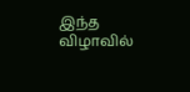இந்த விழாவில்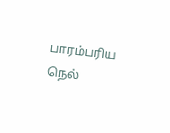பாரம்பரிய நெல்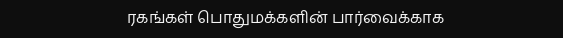ரகங்கள் பொதுமக்களின் பார்வைக்காக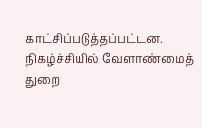காட்சிப்படுத்தப்பட்டன. நிகழ்ச்சியில் வேளாண்மைத் துறை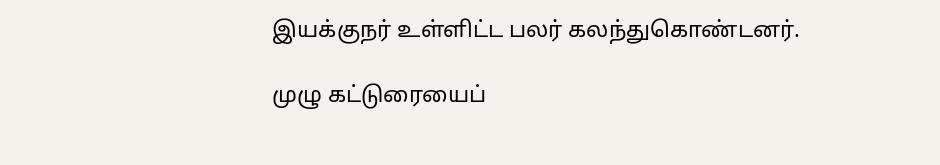இயக்குநர் உள்ளிட்ட பலர் கலந்துகொண்டனர்.

முழு கட்டுரையைப்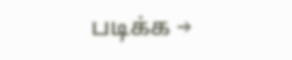படிக்க →